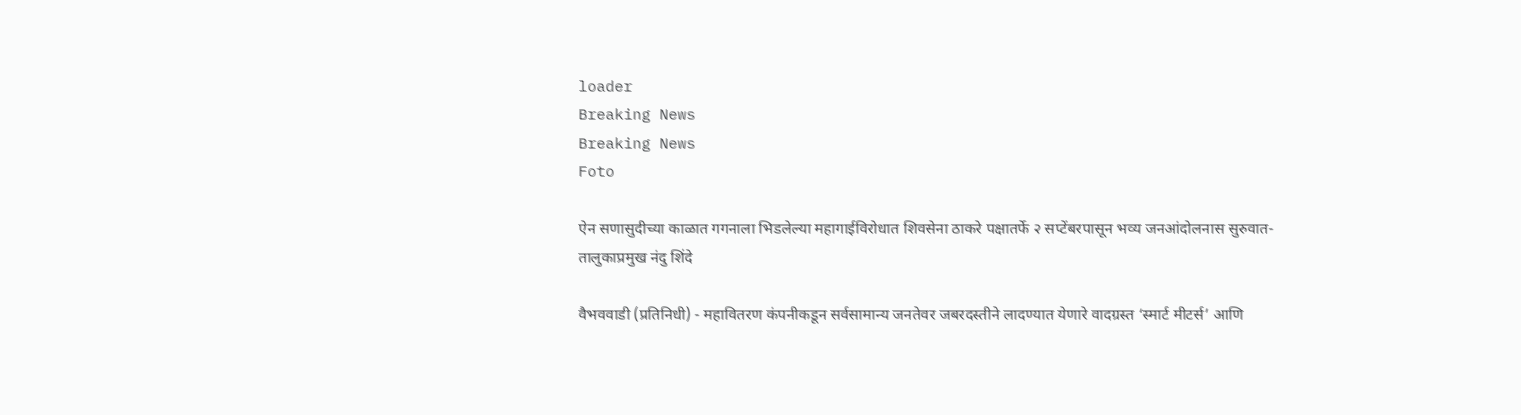loader
Breaking News
Breaking News
Foto

ऐन सणासुदीच्या काळात गगनाला भिडलेल्या महागाईविरोधात शिवसेना ठाकरे पक्षातर्फे २ सप्टेंबरपासून भव्य जनआंदोलनास सुरुवात- तालुकाप्रमुख नंदु शिंदे

वैभववाडी (प्रतिनिधी) - महावितरण कंपनीकडून सर्वसामान्य जनतेवर जबरदस्तीने लादण्यात येणारे वादग्रस्त ‘स्मार्ट मीटर्स’ आणि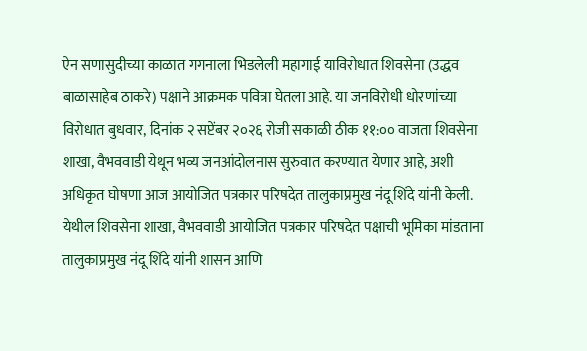ऐन सणासुदीच्या काळात गगनाला भिडलेली महागाई याविरोधात शिवसेना (उद्धव बाळासाहेब ठाकरे) पक्षाने आक्रमक पवित्रा घेतला आहे. या जनविरोधी धोरणांच्या विरोधात बुधवार, दिनांक २ सप्टेंबर २०२६ रोजी सकाळी ठीक ११:०० वाजता शिवसेना शाखा, वैभववाडी येथून भव्य जनआंदोलनास सुरुवात करण्यात येणार आहे, अशी अधिकृत घोषणा आज आयोजित पत्रकार परिषदेत तालुकाप्रमुख नंदू शिंदे यांनी केली. येथील शिवसेना शाखा, वैभववाडी आयोजित पत्रकार परिषदेत पक्षाची भूमिका मांडताना तालुकाप्रमुख नंदू शिंदे यांनी शासन आणि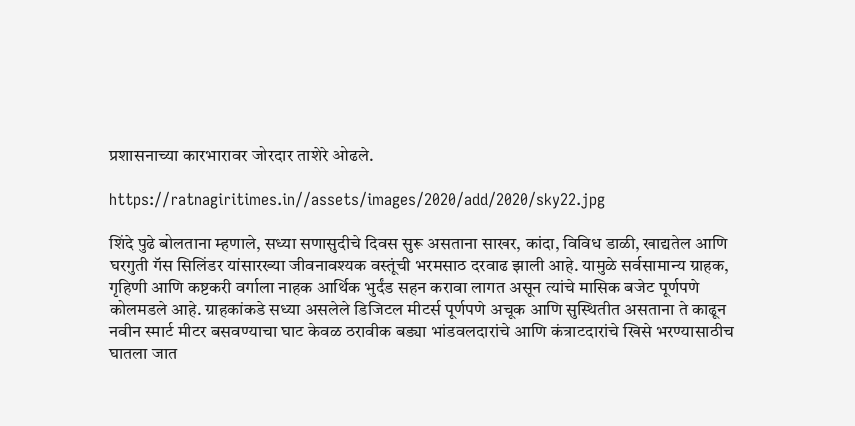प्रशासनाच्या कारभारावर जोरदार ताशेरे ओढले.

https://ratnagiritimes.in//assets/images/2020/add/2020/sky22.jpg

शिंदे पुढे बोलताना म्हणाले, सध्या सणासुदीचे दिवस सुरू असताना साखर, कांदा, विविध डाळी, खाद्यतेल आणि घरगुती गॅस सिलिंडर यांसारख्या जीवनावश्यक वस्तूंची भरमसाठ दरवाढ झाली आहे. यामुळे सर्वसामान्य ग्राहक, गृहिणी आणि कष्टकरी वर्गाला नाहक आर्थिक भुर्दंड सहन करावा लागत असून त्यांचे मासिक बजेट पूर्णपणे कोलमडले आहे. ग्राहकांकडे सध्या असलेले डिजिटल मीटर्स पूर्णपणे अचूक आणि सुस्थितीत असताना ते काढून नवीन स्मार्ट मीटर बसवण्याचा घाट केवळ ठरावीक बड्या भांडवलदारांचे आणि कंत्राटदारांचे खिसे भरण्यासाठीच घातला जात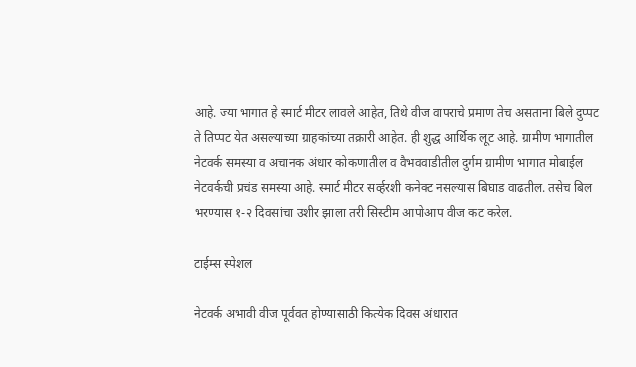आहे. ज्या भागात हे स्मार्ट मीटर लावले आहेत, तिथे वीज वापराचे प्रमाण तेच असताना बिले दुप्पट ते तिप्पट येत असल्याच्या ग्राहकांच्या तक्रारी आहेत. ही शुद्ध आर्थिक लूट आहे. ग्रामीण भागातील नेटवर्क समस्या व अचानक अंधार कोकणातील व वैभववाडीतील दुर्गम ग्रामीण भागात मोबाईल नेटवर्कची प्रचंड समस्या आहे. स्मार्ट मीटर सर्व्हरशी कनेक्ट नसल्यास बिघाड वाढतील. तसेच बिल भरण्यास १-२ दिवसांचा उशीर झाला तरी सिस्टीम आपोआप वीज कट करेल.

टाईम्स स्पेशल

नेटवर्क अभावी वीज पूर्ववत होण्यासाठी कित्येक दिवस अंधारात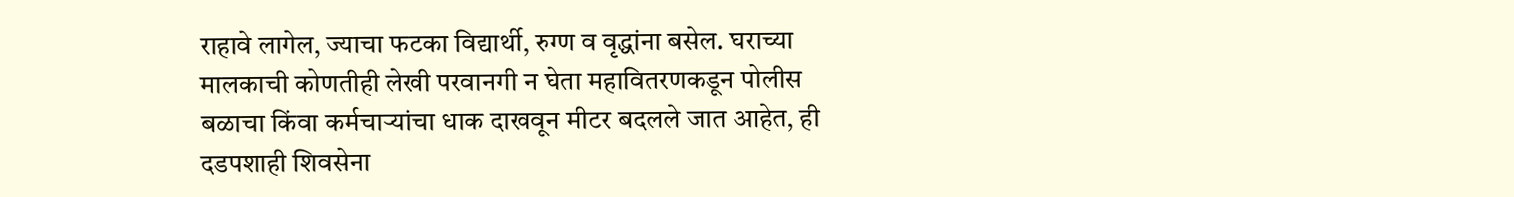राहावे लागेल, ज्याचा फटका विद्यार्थी, रुग्ण व वृद्धांना बसेल. घराच्या मालकाची कोणतीही लेखी परवानगी न घेता महावितरणकडून पोलीस बळाचा किंवा कर्मचार्‍यांचा धाक दाखवून मीटर बदलले जात आहेत, ही दडपशाही शिवसेना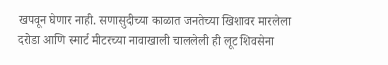खपवून घेणार नाही. सणासुदीच्या काळात जनतेच्या खिशावर मारलेला दरोडा आणि स्मार्ट मीटरच्या नावाखाली चाललेली ही लूट शिवसेना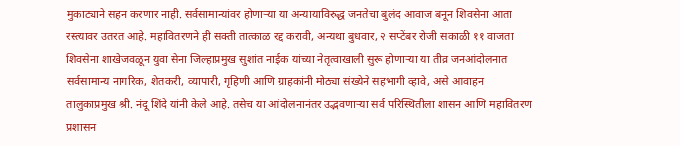मुकाट्याने सहन करणार नाही. सर्वसामान्यांवर होणार्‍या या अन्यायाविरुद्ध जनतेचा बुलंद आवाज बनून शिवसेना आता रस्त्यावर उतरत आहे. महावितरणने ही सक्ती तात्काळ रद्द करावी, अन्यथा बुधवार, २ सप्टेंबर रोजी सकाळी ११ वाजता शिवसेना शाखेजवळून युवा सेना जिल्हाप्रमुख सुशांत नाईक यांच्या नेतृत्वाखाली सुरू होणार्‍या या तीव्र जनआंदोलनात सर्वसामान्य नागरिक, शेतकरी, व्यापारी, गृहिणी आणि ग्राहकांनी मोठ्या संख्येने सहभागी व्हावे, असे आवाहन तालुकाप्रमुख श्री. नंदू शिंदे यांनी केले आहे. तसेच या आंदोलनानंतर उद्भवणार्‍या सर्व परिस्थितीला शासन आणि महावितरण प्रशासन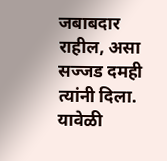जबाबदार राहील, असा सज्जड दमही त्यांनी दिला. यावेळी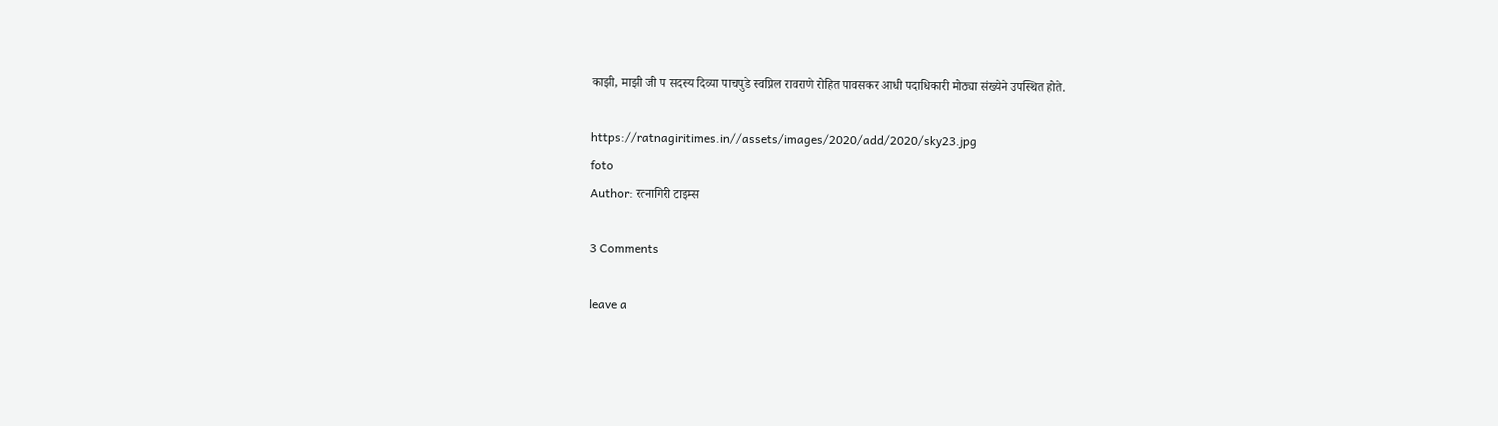काझी, माझी जी प सदस्य दिव्या पाचपुडे स्वप्निल रावराणे रोहित पावसकर आधी पदाधिकारी मोठ्या संख्येने उपस्थित होते.

https://ratnagiritimes.in//assets/images/2020/add/2020/sky23.jpg
foto
Author: रत्नागिरी टाइम्स

3 Comments

leave a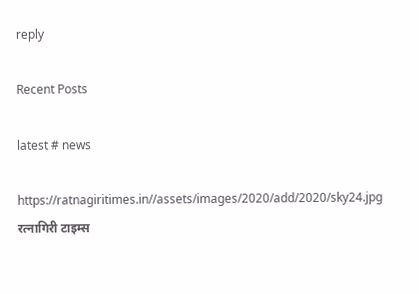reply

Recent Posts

latest # news

https://ratnagiritimes.in//assets/images/2020/add/2020/sky24.jpg
रत्नागिरी टाइम्स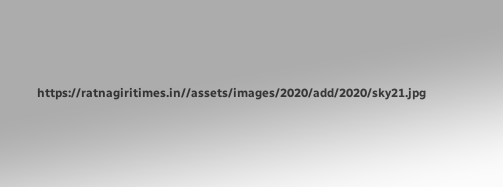https://ratnagiritimes.in//assets/images/2020/add/2020/sky21.jpg